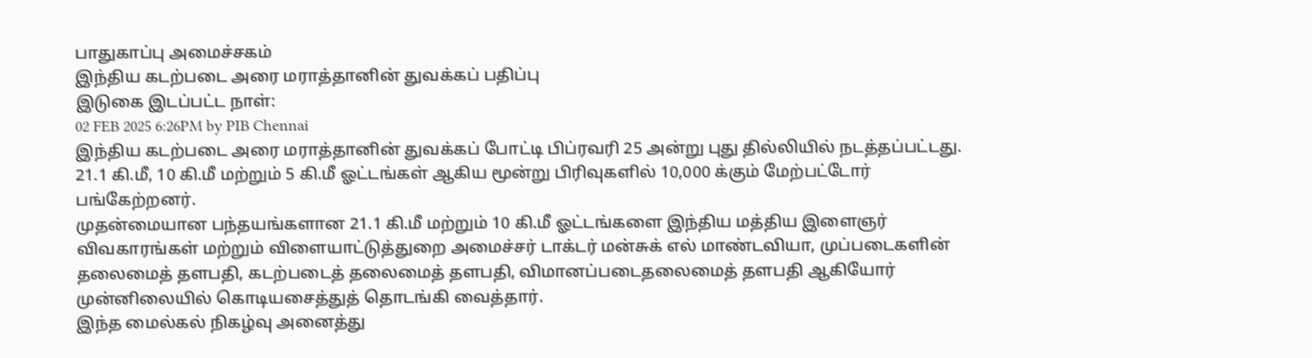பாதுகாப்பு அமைச்சகம்
இந்திய கடற்படை அரை மராத்தானின் துவக்கப் பதிப்பு
இடுகை இடப்பட்ட நாள்:
02 FEB 2025 6:26PM by PIB Chennai
இந்திய கடற்படை அரை மராத்தானின் துவக்கப் போட்டி பிப்ரவரி 25 அன்று புது தில்லியில் நடத்தப்பட்டது. 21.1 கி.மீ, 10 கி.மீ மற்றும் 5 கி.மீ ஓட்டங்கள் ஆகிய மூன்று பிரிவுகளில் 10,000 க்கும் மேற்பட்டோர் பங்கேற்றனர்.
முதன்மையான பந்தயங்களான 21.1 கி.மீ மற்றும் 10 கி.மீ ஓட்டங்களை இந்திய மத்திய இளைஞர் விவகாரங்கள் மற்றும் விளையாட்டுத்துறை அமைச்சர் டாக்டர் மன்சுக் எல் மாண்டவியா, முப்படைகளின் தலைமைத் தளபதி, கடற்படைத் தலைமைத் தளபதி, விமானப்படைதலைமைத் தளபதி ஆகியோர் முன்னிலையில் கொடியசைத்துத் தொடங்கி வைத்தார்.
இந்த மைல்கல் நிகழ்வு அனைத்து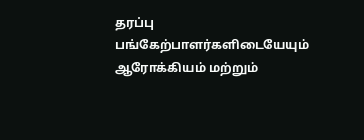தரப்பு பங்கேற்பாளர்களிடையேயும் ஆரோக்கியம் மற்றும்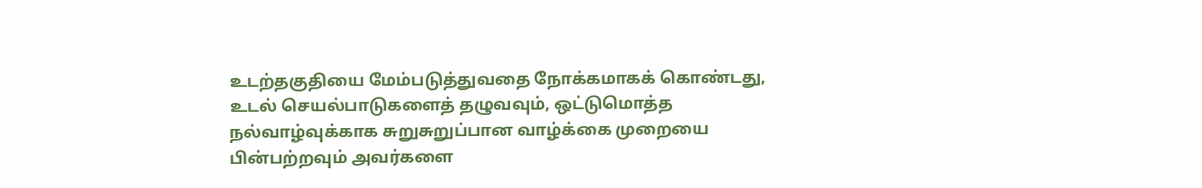உடற்தகுதியை மேம்படுத்துவதை நோக்கமாகக் கொண்டது, உடல் செயல்பாடுகளைத் தழுவவும், ஒட்டுமொத்த நல்வாழ்வுக்காக சுறுசுறுப்பான வாழ்க்கை முறையை பின்பற்றவும் அவர்களை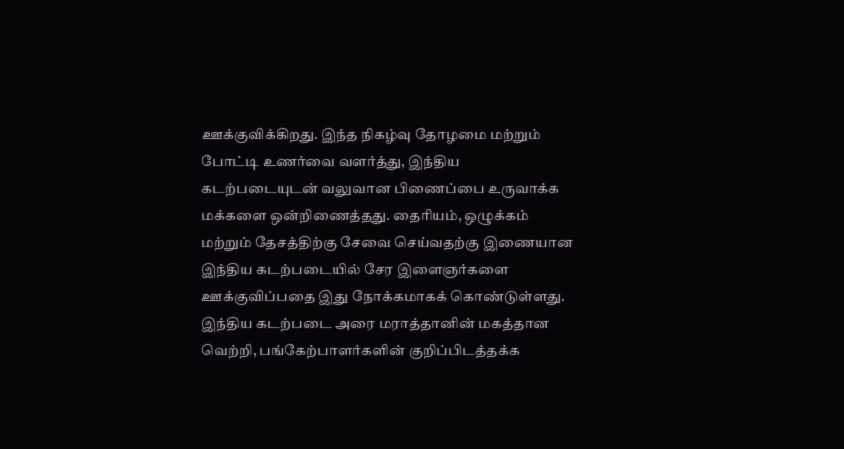ஊக்குவிக்கிறது. இந்த நிகழ்வு தோழமை மற்றும் போட்டி உணர்வை வளர்த்து, இந்திய கடற்படையுடன் வலுவான பிணைப்பை உருவாக்க மக்களை ஒன்றிணைத்தது. தைரியம், ஒழுக்கம் மற்றும் தேசத்திற்கு சேவை செய்வதற்கு இணையான இந்திய கடற்படையில் சேர இளைஞர்களை ஊக்குவிப்பதை இது நோக்கமாகக் கொண்டுள்ளது.
இந்திய கடற்படை அரை மராத்தானின் மகத்தான வெற்றி, பங்கேற்பாளர்களின் குறிப்பிடத்தக்க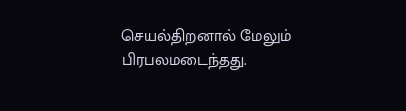செயல்திறனால் மேலும் பிரபலமடைந்தது.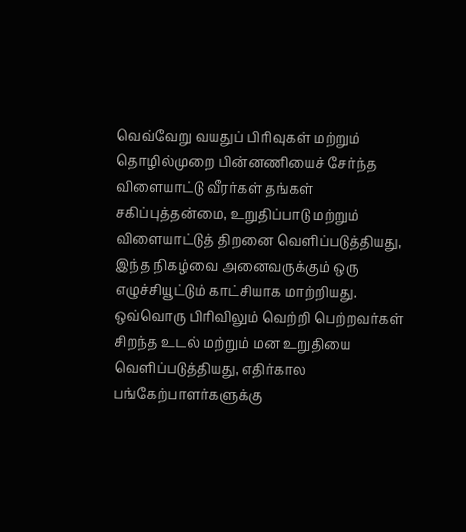வெவ்வேறு வயதுப் பிரிவுகள் மற்றும் தொழில்முறை பின்னணியைச் சேர்ந்த விளையாட்டு வீரர்கள் தங்கள் சகிப்புத்தன்மை, உறுதிப்பாடு மற்றும் விளையாட்டுத் திறனை வெளிப்படுத்தியது, இந்த நிகழ்வை அனைவருக்கும் ஒரு எழுச்சியூட்டும் காட்சியாக மாற்றியது. ஒவ்வொரு பிரிவிலும் வெற்றி பெற்றவர்கள் சிறந்த உடல் மற்றும் மன உறுதியை வெளிப்படுத்தியது, எதிர்கால பங்கேற்பாளர்களுக்கு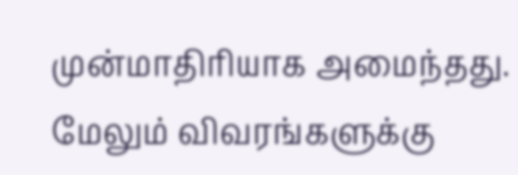முன்மாதிரியாக அமைந்தது.
மேலும் விவரங்களுக்கு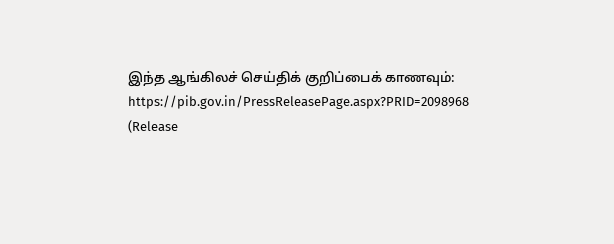இந்த ஆங்கிலச் செய்திக் குறிப்பைக் காணவும்:
https://pib.gov.in/PressReleasePage.aspx?PRID=2098968
(Release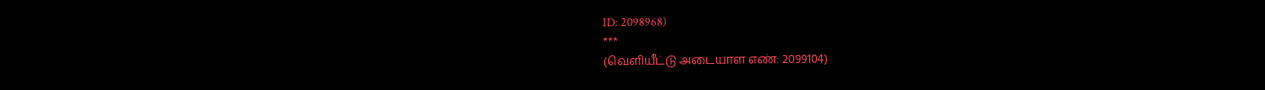ID: 2098968)
***
(வெளியீட்டு அடையாள எண்: 2099104)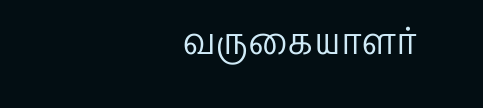வருகையாளர்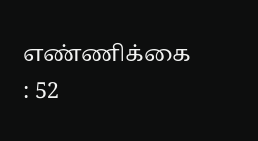எண்ணிக்கை : 52